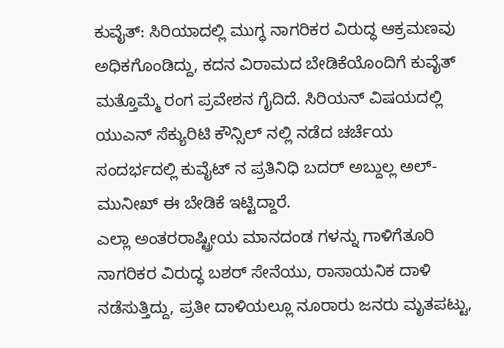ಕುವೈತ್: ಸಿರಿಯಾದಲ್ಲಿ ಮುಗ್ಧ ನಾಗರಿಕರ ವಿರುದ್ಧ ಆಕ್ರಮಣವು ಅಧಿಕಗೊಂಡಿದ್ದು, ಕದನ ವಿರಾಮದ ಬೇಡಿಕೆಯೊಂದಿಗೆ ಕುವೈತ್ ಮತ್ತೊಮ್ಮೆ ರಂಗ ಪ್ರವೇಶನ ಗೈದಿದೆ. ಸಿರಿಯನ್ ವಿಷಯದಲ್ಲಿ ಯುಎನ್ ಸೆಕ್ಯುರಿಟಿ ಕೌನ್ಸಿಲ್ ನಲ್ಲಿ ನಡೆದ ಚರ್ಚೆಯ ಸಂದರ್ಭದಲ್ಲಿ ಕುವೈಟ್ ನ ಪ್ರತಿನಿಧಿ ಬದರ್ ಅಬ್ದುಲ್ಲ ಅಲ್-ಮುನೀಖ್ ಈ ಬೇಡಿಕೆ ಇಟ್ಟಿದ್ದಾರೆ.
ಎಲ್ಲಾ ಅಂತರರಾಷ್ಟ್ರೀಯ ಮಾನದಂಡ ಗಳನ್ನು ಗಾಳಿಗೆತೂರಿ ನಾಗರಿಕರ ವಿರುದ್ಧ ಬಶರ್ ಸೇನೆಯು, ರಾಸಾಯನಿಕ ದಾಳಿ ನಡೆಸುತ್ತಿದ್ದು, ಪ್ರತೀ ದಾಳಿಯಲ್ಲೂ ನೂರಾರು ಜನರು ಮೃತಪಟ್ಟು,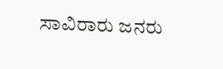ಸಾವಿರಾರು ಜನರು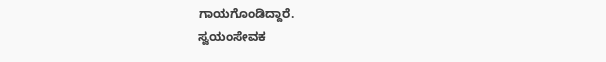ಗಾಯಗೊಂಡಿದ್ದಾರೆ.
ಸ್ವಯಂಸೇವಕ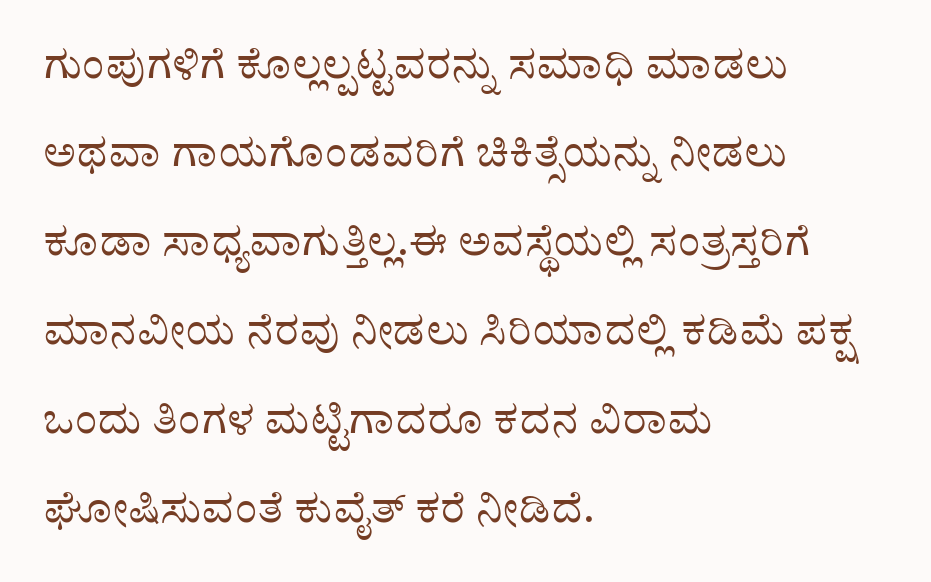ಗುಂಪುಗಳಿಗೆ ಕೊಲ್ಲಲ್ಪಟ್ಟವರನ್ನು ಸಮಾಧಿ ಮಾಡಲು ಅಥವಾ ಗಾಯಗೊಂಡವರಿಗೆ ಚಿಕಿತ್ಸೆಯನ್ನು ನೀಡಲು ಕೂಡಾ ಸಾಧ್ಯವಾಗುತ್ತಿಲ್ಲ.ಈ ಅವಸ್ಥೆಯಲ್ಲಿ ಸಂತ್ರಸ್ತರಿಗೆ ಮಾನವೀಯ ನೆರವು ನೀಡಲು ಸಿರಿಯಾದಲ್ಲಿ ಕಡಿಮೆ ಪಕ್ಷ ಒಂದು ತಿಂಗಳ ಮಟ್ಟಿಗಾದರೂ ಕದನ ವಿರಾಮ ಘೋಷಿಸುವಂತೆ ಕುವೈತ್ ಕರೆ ನೀಡಿದೆ.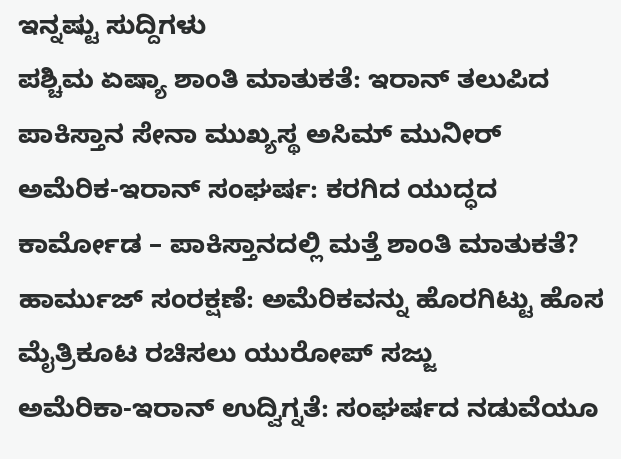ಇನ್ನಷ್ಟು ಸುದ್ದಿಗಳು
ಪಶ್ಚಿಮ ಏಷ್ಯಾ ಶಾಂತಿ ಮಾತುಕತೆ: ಇರಾನ್ ತಲುಪಿದ ಪಾಕಿಸ್ತಾನ ಸೇನಾ ಮುಖ್ಯಸ್ಥ ಅಸಿಮ್ ಮುನೀರ್
ಅಮೆರಿಕ-ಇರಾನ್ ಸಂಘರ್ಷ: ಕರಗಿದ ಯುದ್ಧದ ಕಾರ್ಮೋಡ – ಪಾಕಿಸ್ತಾನದಲ್ಲಿ ಮತ್ತೆ ಶಾಂತಿ ಮಾತುಕತೆ?
ಹಾರ್ಮುಜ್ ಸಂರಕ್ಷಣೆ: ಅಮೆರಿಕವನ್ನು ಹೊರಗಿಟ್ಟು ಹೊಸ ಮೈತ್ರಿಕೂಟ ರಚಿಸಲು ಯುರೋಪ್ ಸಜ್ಜು
ಅಮೆರಿಕಾ-ಇರಾನ್ ಉದ್ವಿಗ್ನತೆ: ಸಂಘರ್ಷದ ನಡುವೆಯೂ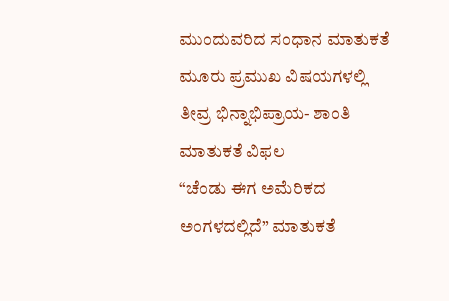ಮುಂದುವರಿದ ಸಂಧಾನ ಮಾತುಕತೆ
ಮೂರು ಪ್ರಮುಖ ವಿಷಯಗಳಲ್ಲಿ ತೀವ್ರ ಭಿನ್ನಾಭಿಪ್ರಾಯ- ಶಾಂತಿ ಮಾತುಕತೆ ವಿಫಲ
“ಚೆಂಡು ಈಗ ಅಮೆರಿಕದ ಅಂಗಳದಲ್ಲಿದೆ” ಮಾತುಕತೆ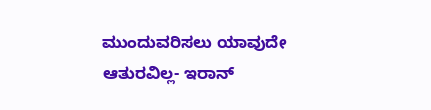ಮುಂದುವರಿಸಲು ಯಾವುದೇ ಆತುರವಿಲ್ಲ- ಇರಾನ್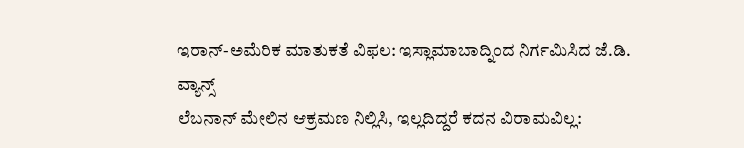ಇರಾನ್-ಅಮೆರಿಕ ಮಾತುಕತೆ ವಿಫಲ: ಇಸ್ಲಾಮಾಬಾದ್ನಿಂದ ನಿರ್ಗಮಿಸಿದ ಜೆ.ಡಿ. ವ್ಯಾನ್ಸ್
ಲೆಬನಾನ್ ಮೇಲಿನ ಆಕ್ರಮಣ ನಿಲ್ಲಿಸಿ, ಇಲ್ಲದಿದ್ದರೆ ಕದನ ವಿರಾಮವಿಲ್ಲ: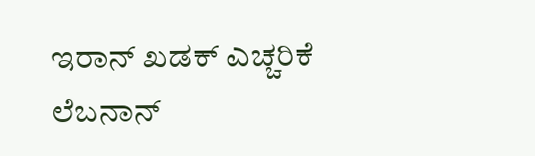ಇರಾನ್ ಖಡಕ್ ಎಚ್ಚರಿಕೆ
ಲೆಬನಾನ್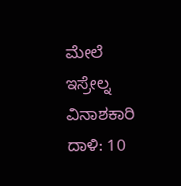ಮೇಲೆ ಇಸ್ರೇಲ್ನ ವಿನಾಶಕಾರಿ ದಾಳಿ: 10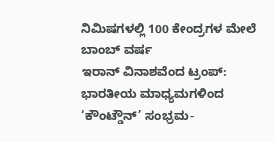ನಿಮಿಷಗಳಲ್ಲಿ 100 ಕೇಂದ್ರಗಳ ಮೇಲೆ ಬಾಂಬ್ ವರ್ಷ
ಇರಾನ್ ವಿನಾಶವೆಂದ ಟ್ರಂಪ್: ಭಾರತೀಯ ಮಾಧ್ಯಮಗಳಿಂದ ‘ಕೌಂಟ್ಡೌನ್’ ಸಂಭ್ರಮ-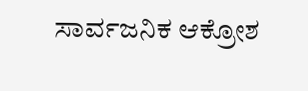ಸಾರ್ವಜನಿಕ ಆಕ್ರೋಶ